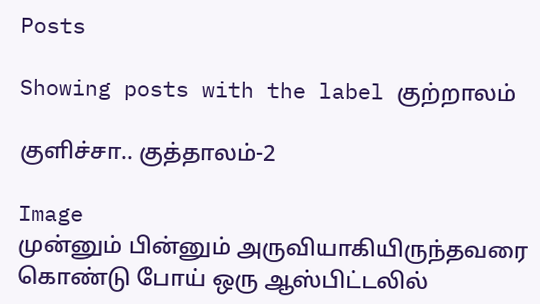Posts

Showing posts with the label குற்றாலம்

குளிச்சா.. குத்தாலம்-2

Image
முன்னும் பின்னும் அருவியாகியிருந்தவரை கொண்டு போய் ஒரு ஆஸ்பிட்டலில்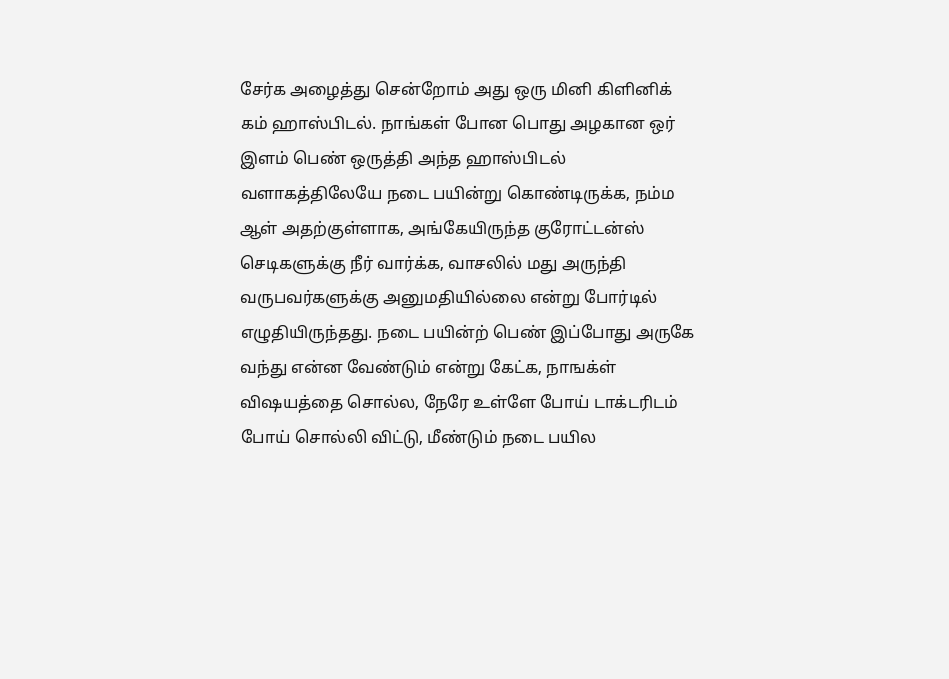சேர்க அழைத்து சென்றோம் அது ஒரு மினி கிளினிக் கம் ஹாஸ்பிடல். நாங்கள் போன பொது அழகான ஒர் இளம் பெண் ஒருத்தி அந்த ஹாஸ்பிடல் வளாகத்திலேயே நடை பயின்று கொண்டிருக்க, நம்ம ஆள் அதற்குள்ளாக, அங்கேயிருந்த குரோட்டன்ஸ் செடிகளுக்கு நீர் வார்க்க, வாசலில் மது அருந்தி வருபவர்களுக்கு அனுமதியில்லை என்று போர்டில் எழுதியிருந்தது. நடை பயின்ற் பெண் இப்போது அருகே வந்து என்ன வேண்டும் என்று கேட்க, நாஙக்ள் விஷயத்தை சொல்ல, நேரே உள்ளே போய் டாக்டரிடம் போய் சொல்லி விட்டு, மீண்டும் நடை பயில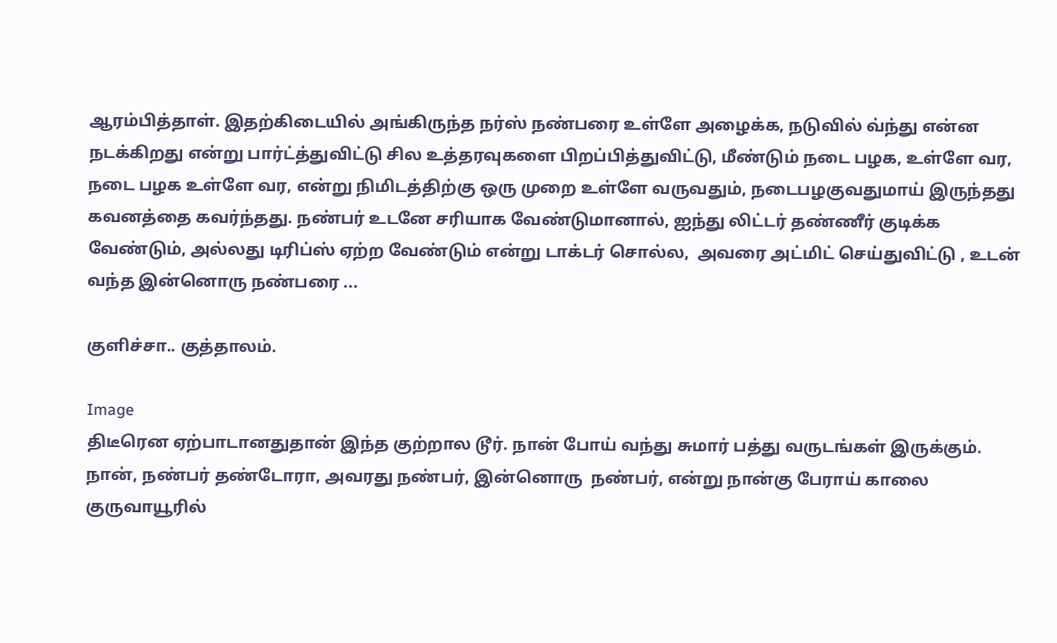ஆரம்பித்தாள். இதற்கிடையில் அங்கிருந்த நர்ஸ் நண்பரை உள்ளே அழைக்க, நடுவில் வ்ந்து என்ன நடக்கிறது என்று பார்ட்த்துவிட்டு சில உத்தரவுகளை பிறப்பித்துவிட்டு, மீண்டும் நடை பழக, உள்ளே வர, நடை பழக உள்ளே வர, என்று நிமிடத்திற்கு ஒரு முறை உள்ளே வருவதும், நடைபழகுவதுமாய் இருந்தது கவனத்தை கவர்ந்தது. நண்பர் உடனே சரியாக வேண்டுமானால், ஐந்து லிட்டர் தண்ணீர் குடிக்க வேண்டும், அல்லது டிரிப்ஸ் ஏற்ற வேண்டும் என்று டாக்டர் சொல்ல,  அவரை அட்மிட் செய்துவிட்டு , உடன் வந்த இன்னொரு நண்பரை ...

குளிச்சா.. குத்தாலம்.

Image
திடீரென ஏற்பாடானதுதான் இந்த குற்றால டூர். நான் போய் வந்து சுமார் பத்து வருடங்கள் இருக்கும். நான், நண்பர் தண்டோரா, அவரது நண்பர், இன்னொரு  நண்பர், என்று நான்கு பேராய் காலை குருவாயூரில்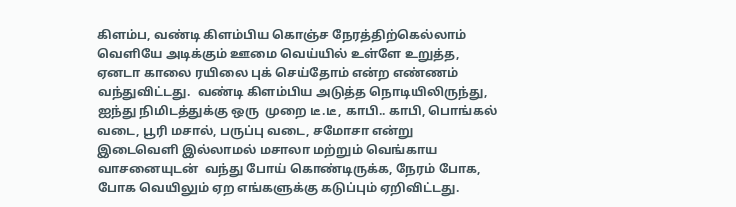கிளம்ப, வண்டி கிளம்பிய கொஞ்ச நேரத்திற்கெல்லாம் வெளியே அடிக்கும் ஊமை வெய்யில் உள்ளே உறுத்த, ஏனடா காலை ரயிலை புக் செய்தோம் என்ற எண்ணம் வந்துவிட்டது.  வண்டி கிளம்பிய அடுத்த நொடியிலிருந்து, ஐந்து நிமிடத்துக்கு ஒரு  முறை டீ.டீ, காபி.. காபி, பொங்கல் வடை, பூரி மசால், பருப்பு வடை, சமோசா என்று இடைவெளி இல்லாமல் மசாலா மற்றும் வெங்காய  வாசனையுடன்  வந்து போய் கொண்டிருக்க, நேரம் போக, போக வெயிலும் ஏற எங்களுக்கு கடுப்பும் ஏறிவிட்டது.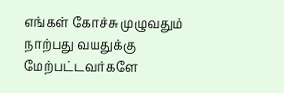எங்கள் கோச்சு முழுவதும் நாற்பது வயதுக்கு மேற்பட்டவர்களே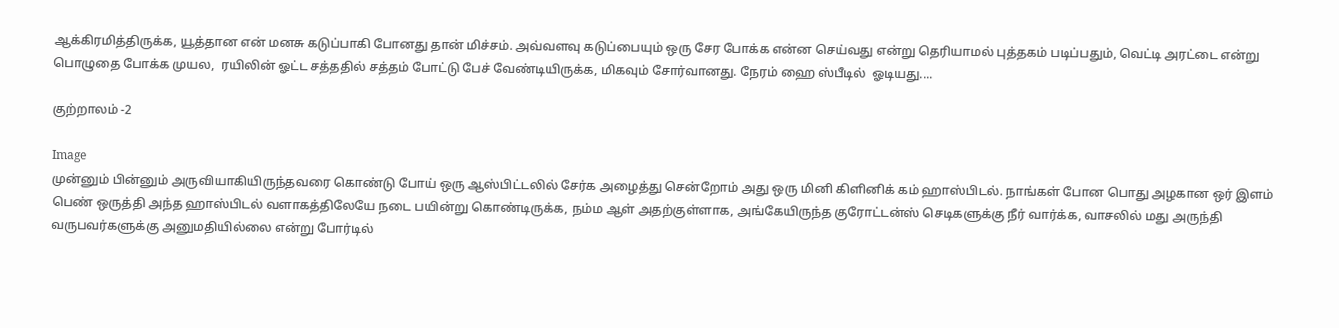ஆக்கிரமித்திருக்க, யூத்தான என் மனசு கடுப்பாகி போனது தான் மிச்சம். அவ்வளவு கடுப்பையும் ஒரு சேர போக்க என்ன செய்வது என்று தெரியாமல் புத்தகம் படிப்பதும், வெட்டி அரட்டை என்று பொழுதை போக்க முயல,  ரயிலின் ஓட்ட சத்ததில் சத்தம் போட்டு பேச் வேண்டியிருக்க, மிகவும் சோர்வானது. நேரம் ஹை ஸ்பீடில்  ஓடியது....

குற்றாலம் -2

Image
முன்னும் பின்னும் அருவியாகியிருந்தவரை கொண்டு போய் ஒரு ஆஸ்பிட்டலில் சேர்க அழைத்து சென்றோம் அது ஒரு மினி கிளினிக் கம் ஹாஸ்பிடல். நாங்கள் போன பொது அழகான ஒர் இளம் பெண் ஒருத்தி அந்த ஹாஸ்பிடல் வளாகத்திலேயே நடை பயின்று கொண்டிருக்க, நம்ம ஆள் அதற்குள்ளாக, அங்கேயிருந்த குரோட்டன்ஸ் செடிகளுக்கு நீர் வார்க்க, வாசலில் மது அருந்தி வருபவர்களுக்கு அனுமதியில்லை என்று போர்டில்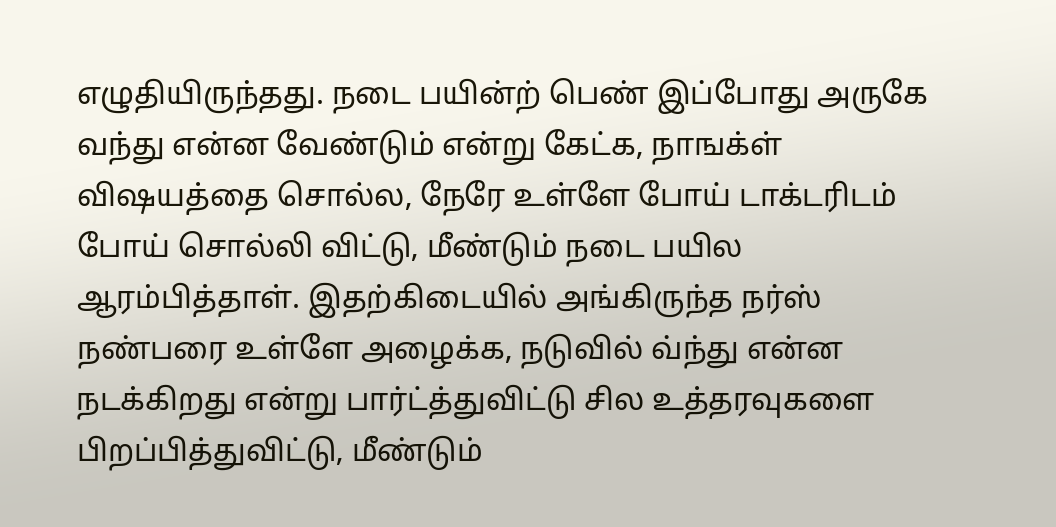எழுதியிருந்தது. நடை பயின்ற் பெண் இப்போது அருகே வந்து என்ன வேண்டும் என்று கேட்க, நாஙக்ள் விஷயத்தை சொல்ல, நேரே உள்ளே போய் டாக்டரிடம் போய் சொல்லி விட்டு, மீண்டும் நடை பயில ஆரம்பித்தாள். இதற்கிடையில் அங்கிருந்த நர்ஸ் நண்பரை உள்ளே அழைக்க, நடுவில் வ்ந்து என்ன நடக்கிறது என்று பார்ட்த்துவிட்டு சில உத்தரவுகளை பிறப்பித்துவிட்டு, மீண்டும்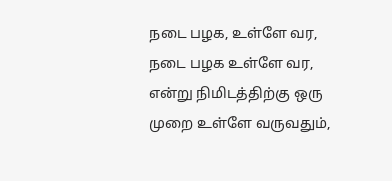நடை பழக, உள்ளே வர, நடை பழக உள்ளே வர, என்று நிமிடத்திற்கு ஒரு முறை உள்ளே வருவதும்,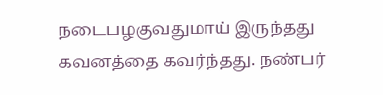நடைபழகுவதுமாய் இருந்தது கவனத்தை கவர்ந்தது. நண்பர்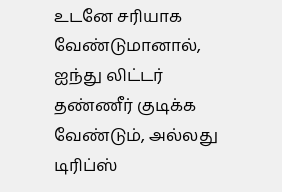உடனே சரியாக வேண்டுமானால், ஐந்து லிட்டர் தண்ணீர் குடிக்க வேண்டும், அல்லது டிரிப்ஸ்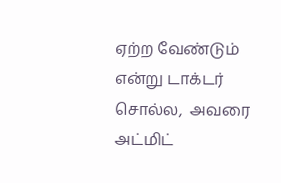ஏற்ற வேண்டும் என்று டாக்டர் சொல்ல,  அவரை அட்மிட்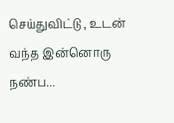செய்துவிட்டு , உடன் வந்த இன்னொரு நண்ப...